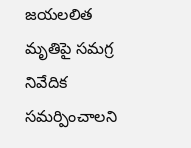జయలలిత మృతిపై సమగ్ర నివేదిక సమర్పించాలని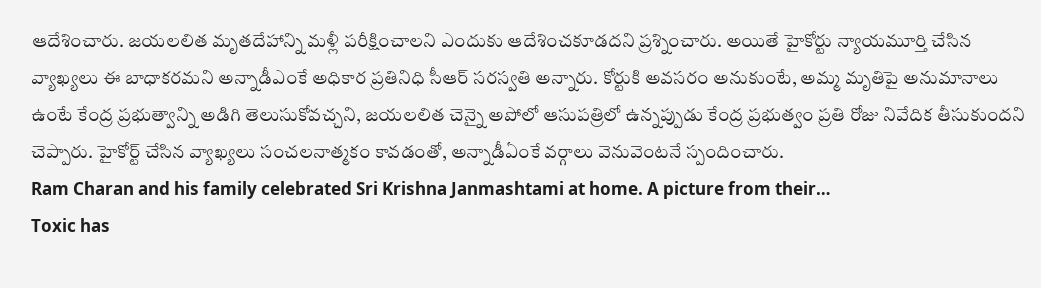ఆదేశించారు. జయలలిత మృతదేహాన్ని మళ్లీ పరీక్షించాలని ఎందుకు ఆదేశించకూడదని ప్రశ్నించారు. అయితే హైకోర్టు న్యాయమూర్తి చేసిన వ్యాఖ్యలు ఈ బాధాకరమని అన్నాడీఎంకే అధికార ప్రతినిధి సీఆర్ సరస్వతి అన్నారు. కోర్టుకి అవసరం అనుకుంటే, అమ్మ మృతిపై అనుమానాలు ఉంటే కేంద్ర ప్రభుత్వాన్ని అడిగి తెలుసుకోవచ్చని, జయలలిత చెన్నై అపోలో ఆసుపత్రిలో ఉన్నప్పుడు కేంద్ర ప్రభుత్వం ప్రతి రోజు నివేదిక తీసుకుందని చెప్పారు. హైకోర్ట్ చేసిన వ్యాఖ్యలు సంచలనాత్మకం కావడంతో, అన్నాడీఏంకే వర్గాలు వెనువెంటనే స్పందించారు.
Ram Charan and his family celebrated Sri Krishna Janmashtami at home. A picture from their…
Toxic has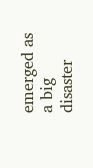emerged as a big disaster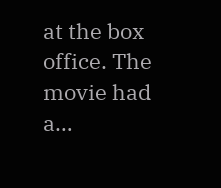at the box office. The movie had a…